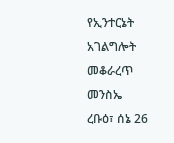የኢንተርኔት አገልግሎት መቆራረጥ መንስኤ
ረቡዕ፣ ሰኔ 26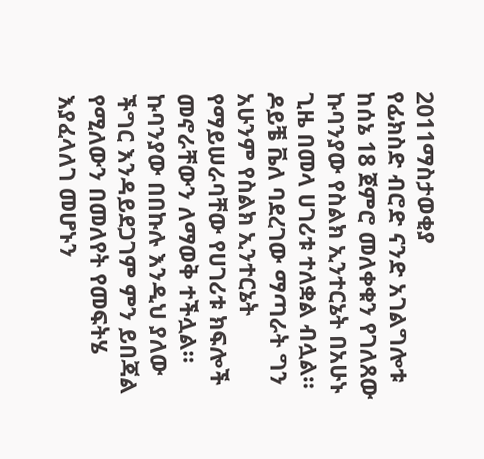2011ማስታወቂያ
የፊክስድ ብሮድ ናንድ አገልግሎቱ ከሰኔ 18 ጀምሮ መለቀቁን የገለጸው ኩባንያው የስልክ ኢንተርኔት በአሁኑ ጊዜ በመላ ሀገሪቱ ተለቋል ብሏል። ዶይቼ ቬለ ባደረገው ማጣራት ግን አሁንም የስልክ ኢንተርኔት የማይሠራባቸው የሀገሪቱ ክፍሎች መኖራቸውን ለማወቅ ተችሏል። ኩባንያው በበኩሉ እንዲህ ያለው ችግር እንዳይደጋገም ምን ይበጃል የሚለውን በመለየት የመፍትሄ እያፈላለገ መሆኑን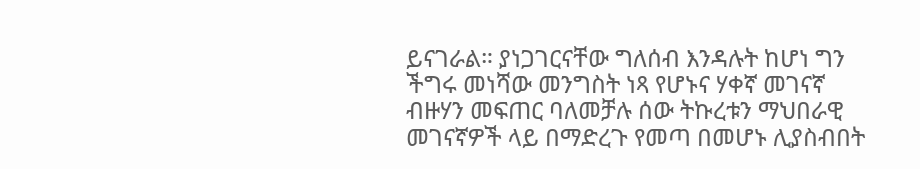ይናገራል። ያነጋገርናቸው ግለሰብ እንዳሉት ከሆነ ግን ችግሩ መነሻው መንግስት ነጻ የሆኑና ሃቀኛ መገናኛ ብዙሃን መፍጠር ባለመቻሉ ሰው ትኩረቱን ማህበራዊ መገናኛዎች ላይ በማድረጉ የመጣ በመሆኑ ሊያስብበት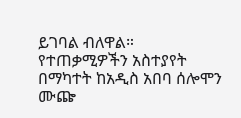ይገባል ብለዋል። የተጠቃሚዎችን አስተያየት በማካተት ከአዲስ አበባ ሰሎሞን ሙጬ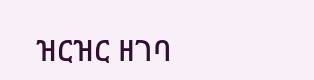ዝርዝር ዘገባ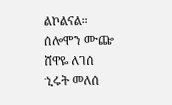ልኮልናል።
ሰሎሞን ሙጬ
ሸዋዬ ለገሰ
ኂሩት መለሰ